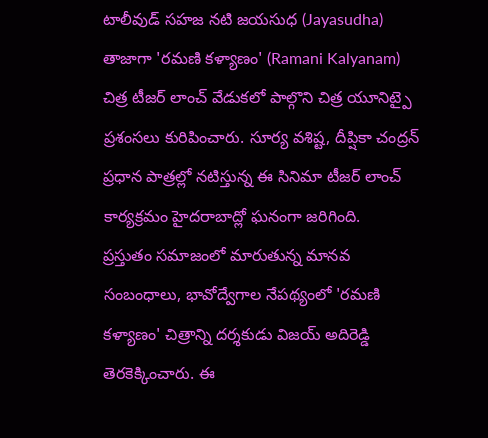టాలీవుడ్ సహజ నటి జయసుధ (Jayasudha) తాజాగా 'రమణి కళ్యాణం' (Ramani Kalyanam) చిత్ర టీజర్ లాంచ్ వేడుకలో పాల్గొని చిత్ర యూనిట్పై ప్రశంసలు కురిపించారు. సూర్య వశిష్ట, దీప్షికా చంద్రన్ ప్రధాన పాత్రల్లో నటిస్తున్న ఈ సినిమా టీజర్ లాంచ్ కార్యక్రమం హైదరాబాద్లో ఘనంగా జరిగింది.
ప్రస్తుతం సమాజంలో మారుతున్న మానవ సంబంధాలు, భావోద్వేగాల నేపథ్యంలో 'రమణి కళ్యాణం' చిత్రాన్ని దర్శకుడు విజయ్ అదిరెడ్డి తెరకెక్కించారు. ఈ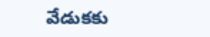వేడుకకు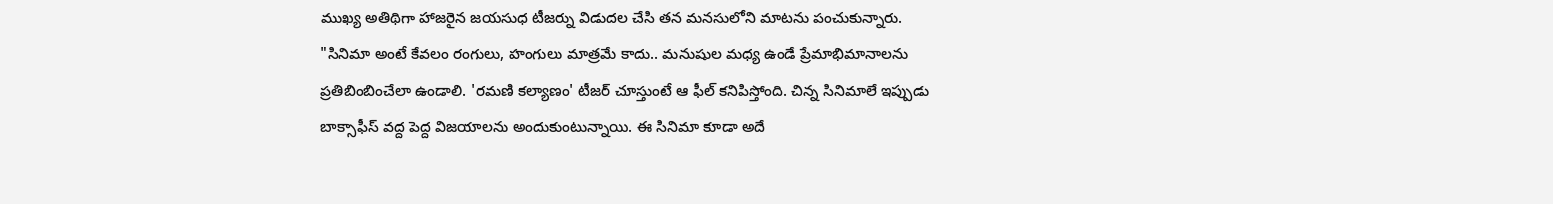ముఖ్య అతిథిగా హాజరైన జయసుధ టీజర్ను విడుదల చేసి తన మనసులోని మాటను పంచుకున్నారు.
"సినిమా అంటే కేవలం రంగులు, హంగులు మాత్రమే కాదు.. మనుషుల మధ్య ఉండే ప్రేమాభిమానాలను ప్రతిబింబించేలా ఉండాలి. 'రమణి కల్యాణం' టీజర్ చూస్తుంటే ఆ ఫీల్ కనిపిస్తోంది. చిన్న సినిమాలే ఇప్పుడు బాక్సాఫీస్ వద్ద పెద్ద విజయాలను అందుకుంటున్నాయి. ఈ సినిమా కూడా అదే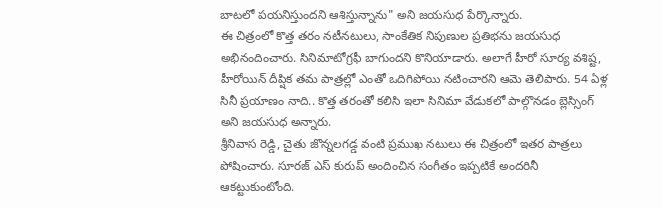బాటలో పయనిస్తుందని ఆశిస్తున్నాను" అని జయసుధ పేర్కొన్నారు.
ఈ చిత్రంలో కొత్త తరం నటీనటులు, సాంకేతిక నిపుణుల ప్రతిభను జయసుధ అభినందించారు. సినిమాటోగ్రఫీ బాగుందని కొనియాడారు. అలాగే హీరో సూర్య వశిష్ట, హీరోయిన్ దీప్షిక తమ పాత్రల్లో ఎంతో ఒదిగిపోయి నటించారని ఆమె తెలిపారు. 54 ఏళ్ల సినీ ప్రయాణం నాది.. కొత్త తరంతో కలిసి ఇలా సినిమా వేడుకలో పాల్గొనడం బ్లెస్సింగ్ అని జయసుధ అన్నారు.
శ్రీనివాస రెడ్డి, చైతు జొన్నలగడ్డ వంటి ప్రముఖ నటులు ఈ చిత్రంలో ఇతర పాత్రలు పోషించారు. సూరజ్ ఎస్ కురుప్ అందించిన సంగీతం ఇప్పటికే అందరినీ ఆకట్టుకుంటోంది.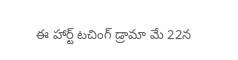ఈ హార్ట్ టచింగ్ డ్రామా మే 22న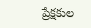ప్రేక్షకుల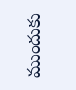ముందుకు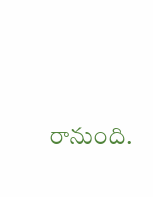రానుంది.